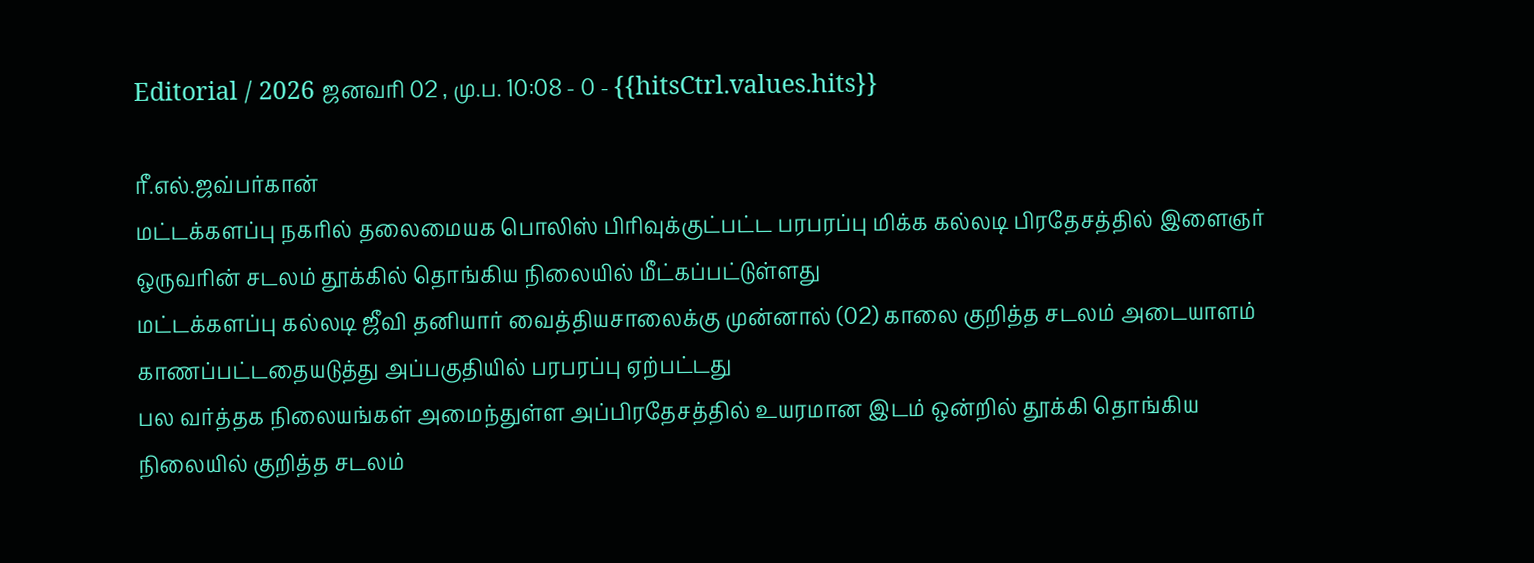Editorial / 2026 ஜனவரி 02 , மு.ப. 10:08 - 0 - {{hitsCtrl.values.hits}}

ரீ.எல்.ஜவ்பர்கான்
மட்டக்களப்பு நகரில் தலைமையக பொலிஸ் பிரிவுக்குட்பட்ட பரபரப்பு மிக்க கல்லடி பிரதேசத்தில் இளைஞர் ஒருவரின் சடலம் தூக்கில் தொங்கிய நிலையில் மீட்கப்பட்டுள்ளது
மட்டக்களப்பு கல்லடி ஜீவி தனியார் வைத்தியசாலைக்கு முன்னால் (02) காலை குறித்த சடலம் அடையாளம் காணப்பட்டதையடுத்து அப்பகுதியில் பரபரப்பு ஏற்பட்டது
பல வர்த்தக நிலையங்கள் அமைந்துள்ள அப்பிரதேசத்தில் உயரமான இடம் ஒன்றில் தூக்கி தொங்கிய நிலையில் குறித்த சடலம்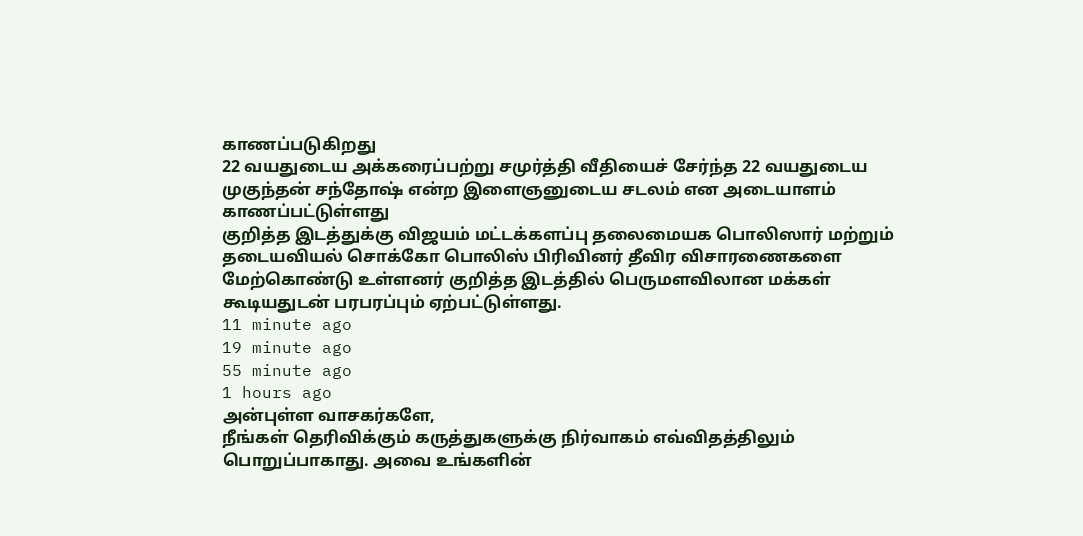காணப்படுகிறது
22 வயதுடைய அக்கரைப்பற்று சமுர்த்தி வீதியைச் சேர்ந்த 22 வயதுடைய முகுந்தன் சந்தோஷ் என்ற இளைஞனுடைய சடலம் என அடையாளம் காணப்பட்டுள்ளது
குறித்த இடத்துக்கு விஜயம் மட்டக்களப்பு தலைமையக பொலிஸார் மற்றும் தடையவியல் சொக்கோ பொலிஸ் பிரிவினர் தீவிர விசாரணைகளை மேற்கொண்டு உள்ளனர் குறித்த இடத்தில் பெருமளவிலான மக்கள் கூடியதுடன் பரபரப்பும் ஏற்பட்டுள்ளது.
11 minute ago
19 minute ago
55 minute ago
1 hours ago
அன்புள்ள வாசகர்களே,
நீங்கள் தெரிவிக்கும் கருத்துகளுக்கு நிர்வாகம் எவ்விதத்திலும் பொறுப்பாகாது. அவை உங்களின்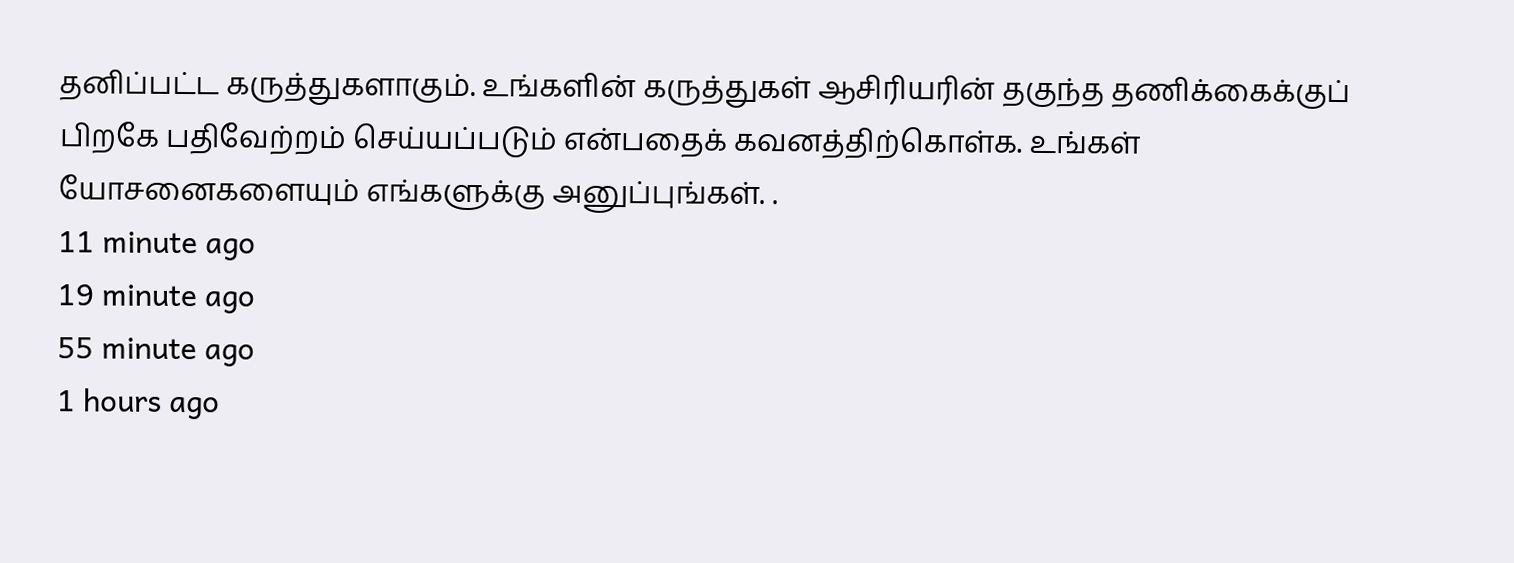தனிப்பட்ட கருத்துகளாகும். உங்களின் கருத்துகள் ஆசிரியரின் தகுந்த தணிக்கைக்குப் பிறகே பதிவேற்றம் செய்யப்படும் என்பதைக் கவனத்திற்கொள்க. உங்கள் யோசனைகளையும் எங்களுக்கு அனுப்புங்கள். .
11 minute ago
19 minute ago
55 minute ago
1 hours ago